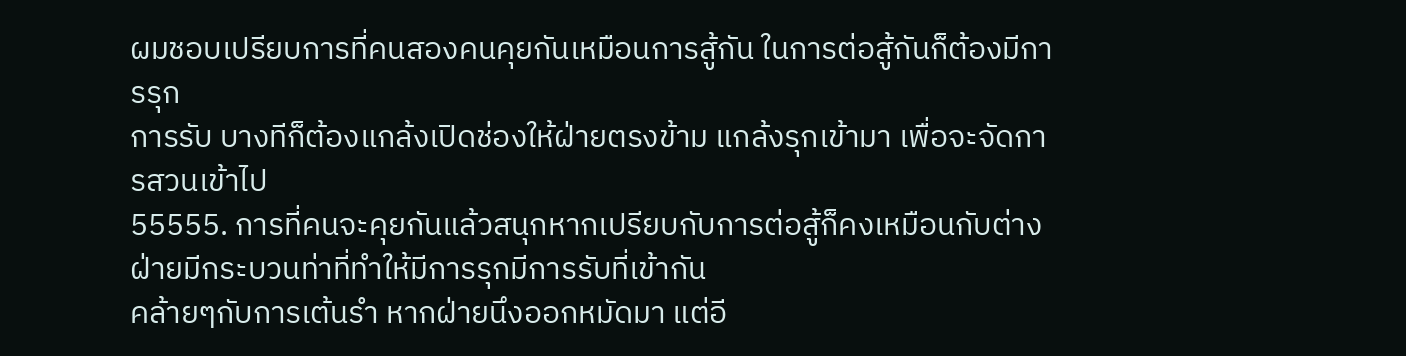ผมชอบเปรียบการที่คนสองคนคุยกันเหมือนการสู้กัน ในการต่อสู้กันก็ต้องมีการรุก
การรับ บางทีก็ต้องแกล้งเปิดช่องให้ฝ่ายตรงข้าม แกล้งรุกเข้ามา เพื่อจะจัดการสวนเข้าไป
55555. การที่คนจะคุยกันแล้วสนุกหากเปรียบกับการต่อสู้ก็คงเหมือนกับต่างฝ่ายมีกระบวนท่าที่ทำให้มีการรุกมีการรับที่เข้ากัน
คล้ายๆกับการเต้นรำ หากฝ่ายนึงออกหมัดมา แต่อี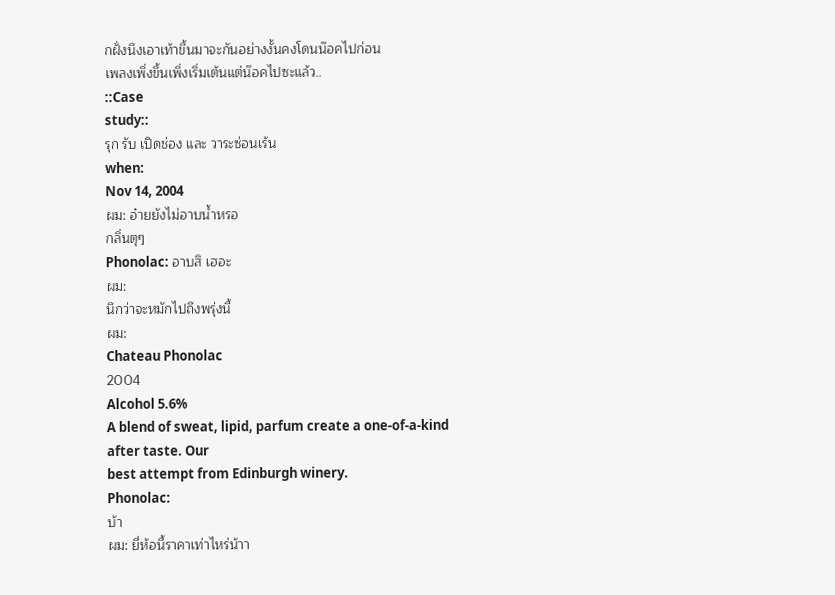กฝั่งนึงเอาเท้าขึ้นมาจะกันอย่างงั้นคงโดนน๊อคไปก่อน
เพลงเพิ่งขึ้นเพิ่งเริ่มเต้นแต่น๊อคไปซะแล้ว..
::Case
study::
รุก รับ เปิดช่อง และ วาระซ่อนเร้น
when:
Nov 14, 2004
ผม: อ๋ายยังไม่อาบน้ำหรอ
กลิ่นตุๆ
Phonolac: อาบสิ เฮอะ
ผม:
นึกว่าจะหมักไปถึงพรุ่งนี้
ผม:
Chateau Phonolac
2004
Alcohol 5.6%
A blend of sweat, lipid, parfum create a one-of-a-kind
after taste. Our
best attempt from Edinburgh winery.
Phonolac:
บ้า
ผม: ยี่ห้อนี้ราคาเท่าไหร่น้าา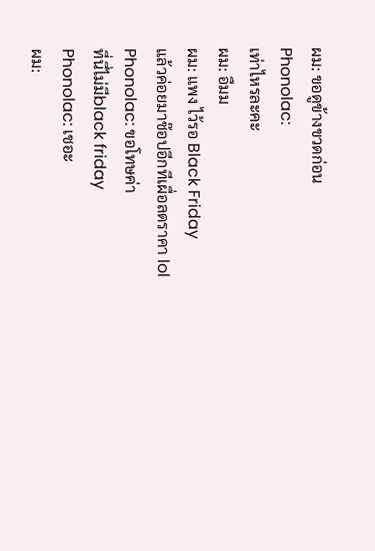ผม: ขอดูข้างขวดก่อน
Phonolac:
เท่าไหรละคะ
ผม: อืมม
ผม: แพง ไว้รอ Black Friday
แล้วค่อยมาช๊อปอีกทีเผื่อลดราคา lol
Phonolac: ขอโทษค่า
ที่นี่ไม่มีblack friday
Phonolac: เชอะ
ผม: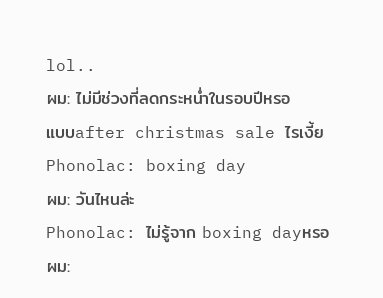lol..
ผม: ไม่มีช่วงที่ลดกระหน่ำในรอบปีหรอ
แบบafter christmas sale ไรเงี้ย
Phonolac: boxing day
ผม: วันไหนล่ะ
Phonolac: ไม่รู้จาก boxing dayหรอ
ผม: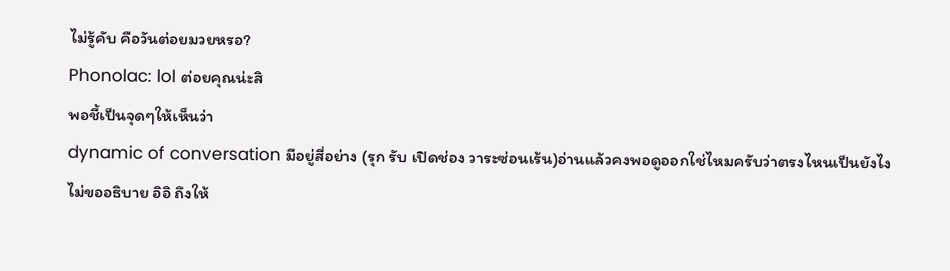ไม่รู้คับ คือวันต่อยมวยหรอ?
Phonolac: lol ต่อยคุณน่ะสิ
พอชี้เป็นจุดๆให้เห็นว่า
dynamic of conversation มีอยู่สี่อย่าง (รุก รับ เปิดช่อง วาระซ่อนเร้น)อ่านแล้วคงพอดูออกใช่ไหมครับว่าตรงไหนเป็นยังไง
ไม่ขออธิบาย อิอิ ถึงให้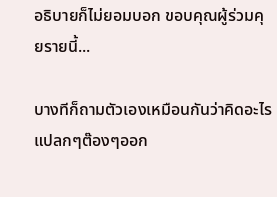อธิบายก็ไม่ยอมบอก ขอบคุณผู้ร่วมคุยรายนี้...

บางทีก็ถามตัวเองเหมือนกันว่าคิดอะไรแปลกๆต๊องๆออก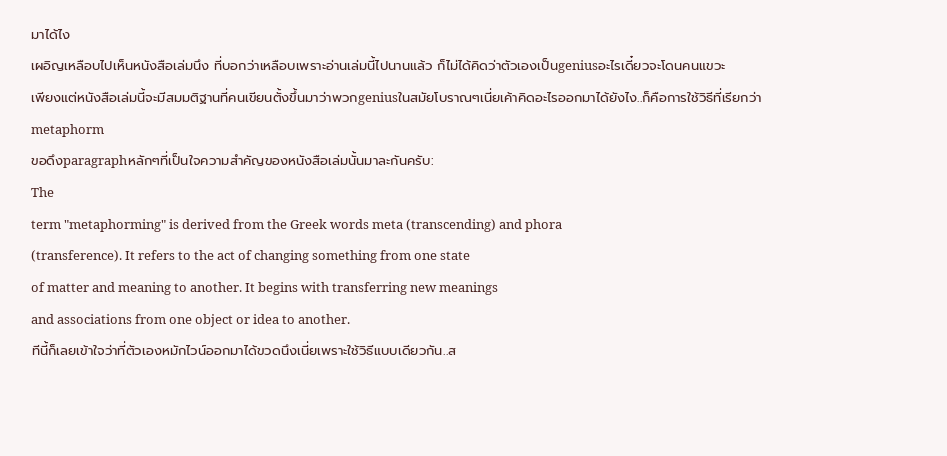มาได้ไง
เผอิญเหลือบไปเห็นหนังสือเล่มนึง ที่บอกว่าเหลือบเพราะอ่านเล่มนี้ไปนานแล้ว ก็ไม่ได้คิดว่าตัวเองเป็นgeniusอะไรเดี๋ยวจะโดนคนแขวะ
เพียงแต่หนังสือเล่มนี้จะมีสมมติฐานที่คนเขียนตั้งขึ้นมาว่าพวกgeniusในสมัยโบราณๆเนี่ยเค้าคิดอะไรออกมาได้ยังไง..ก็คือการใช้วิธีที่เรียกว่า
metaphorm
ขอดึงparagraphหลักๆที่เป็นใจความสำคัญของหนังสือเล่มนั้นมาละกันครับ:
The
term "metaphorming" is derived from the Greek words meta (transcending) and phora
(transference). It refers to the act of changing something from one state
of matter and meaning to another. It begins with transferring new meanings
and associations from one object or idea to another.
ทีนี้ก็เลยเข้าใจว่าที่ตัวเองหมักไวน์ออกมาได้ขวดนึงเนี่ยเพราะใช้วิธีแบบเดียวกัน..ส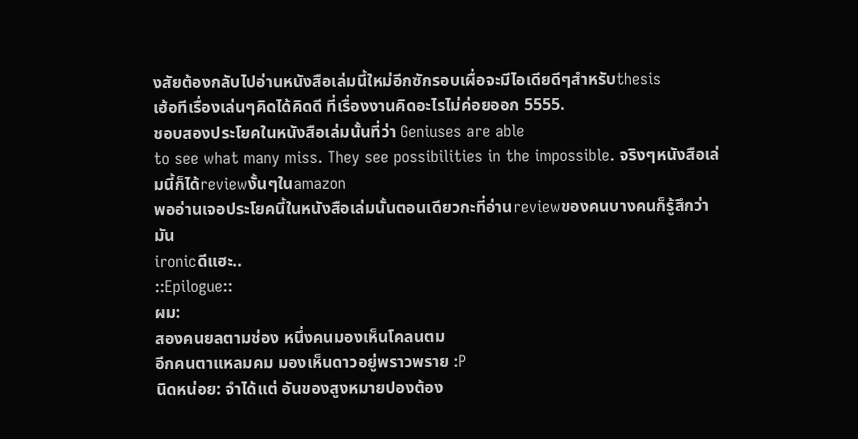งสัยต้องกลับไปอ่านหนังสือเล่มนี้ใหม่อีกซักรอบเผื่อจะมีไอเดียดีๆสำหรับthesis
เฮ้อทีเรื่องเล่นๆคิดได้คิดดี ที่เรื่องงานคิดอะไรไม่ค่อยออก 5555.
ชอบสองประโยคในหนังสือเล่มนั้นที่ว่า Geniuses are able
to see what many miss. They see possibilities in the impossible. จริงๆหนังสือเล่มนี้ก็ได้reviewงั้นๆในamazon
พออ่านเจอประโยคนี้ในหนังสือเล่มนั้นตอนเดียวกะที่อ่านreviewของคนบางคนก็รู้สึกว่ามัน
ironicดีแฮะ..
::Epilogue::
ผม:
สองคนยลตามช่อง หนึ่งคนมองเห็นโคลนตม
อีกคนตาแหลมคม มองเห็นดาวอยู่พราวพราย :P
นิดหน่อย: จำได้แต่ อันของสูงหมายปองต้อง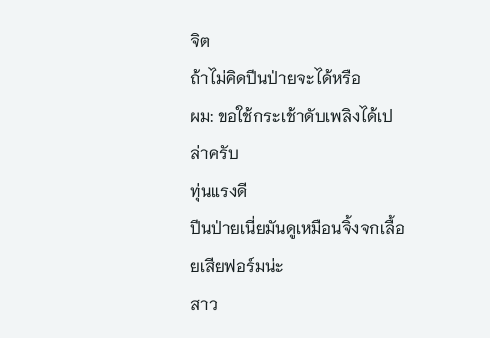จิต
ถ้าไม่คิดปีนป่ายจะได้หรือ
ผม: ขอใช้กระเช้าดับเพลิงได้เปล่าครับ
ทุ่นแรงดี
ปีนป่ายเนี่ยมันดูเหมือนจิ้งจกเลื้อยเสียฟอร์มน่ะ
สาว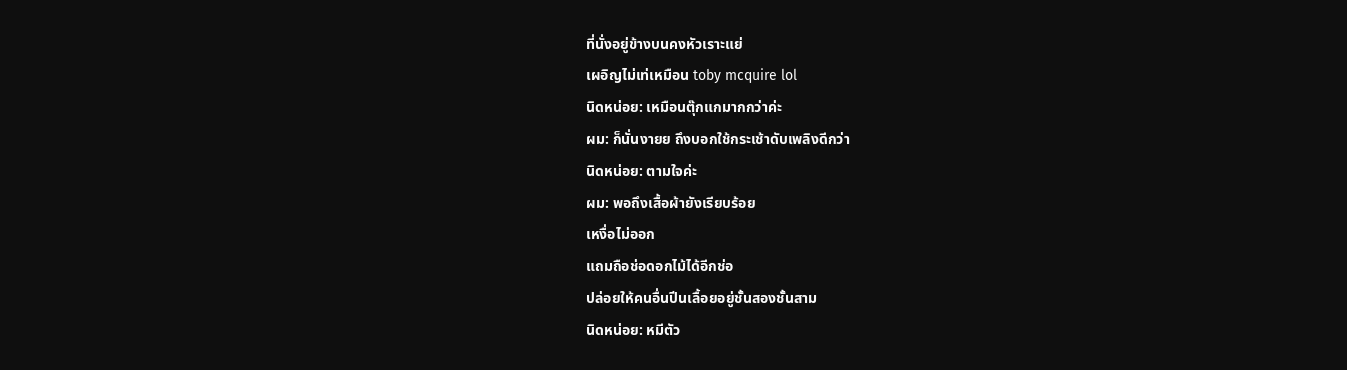ที่นั่งอยู่ข้างบนคงหัวเราะแย่
เผอิญไม่เท่เหมือน toby mcquire lol
นิดหน่อย: เหมือนตุ๊กแกมากกว่าค่ะ
ผม: ก็นั่นงายย ถึงบอกใช้กระเช้าดับเพลิงดีกว่า
นิดหน่อย: ตามใจค่ะ
ผม: พอถึงเสื้อผ้ายังเรียบร้อย
เหงื่อไม่ออก
แถมถือช่อดอกไม้ได้อีกช่อ
ปล่อยให้คนอื่นปีนเลื้อยอยู่ชั้นสองชั้นสาม
นิดหน่อย: หมีตัว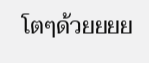โตๆด้วยยยย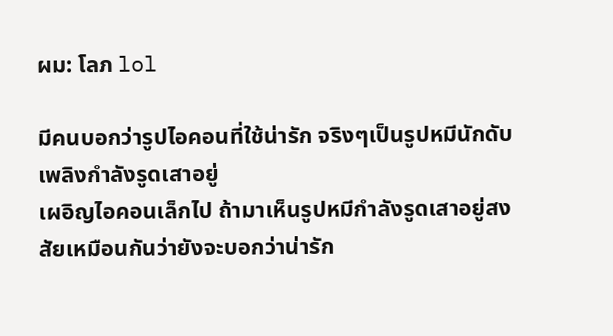ผม: โลภ lol

มีคนบอกว่ารูปไอคอนที่ใช้น่ารัก จริงๆเป็นรูปหมีนักดับเพลิงกำลังรูดเสาอยู่
เผอิญไอคอนเล็กไป ถ้ามาเห็นรูปหมีกำลังรูดเสาอยู่สงสัยเหมือนกันว่ายังจะบอกว่าน่ารัก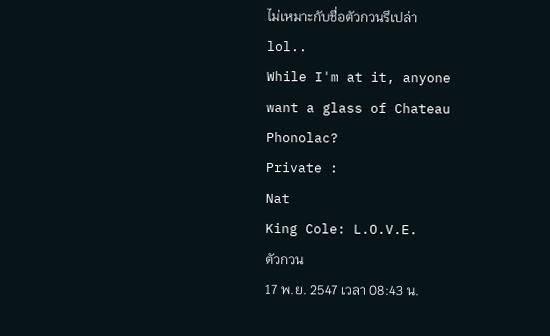ไม่เหมาะกับชื่อตัวกวนรึเปล่า
lol..
While I'm at it, anyone
want a glass of Chateau Phonolac?
Private :
Nat
King Cole: L.O.V.E.
ตัวกวน
17 พ.ย. 2547 เวลา 08:43 น.